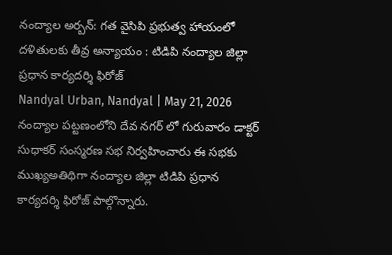నంద్యాల అర్బన్: గత వైసిపి ప్రభుత్వ హాయంలో దళితులకు తీవ్ర అన్యాయం : టిడిపి నంద్యాల జిల్లా ప్రధాన కార్యదర్శి ఫిరోజ్
Nandyal Urban, Nandyal | May 21, 2026
నంద్యాల పట్టణంలోని దేవ నగర్ లో గురువారం డాక్టర్ సుధాకర్ సంస్మరణ సభ నిర్వహించారు ఈ సభకు ముఖ్యఅతిథిగా నంద్యాల జిల్లా టిడిపి ప్రధాన కార్యదర్శి ఫిరోజ్ పాల్గొన్నారు.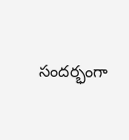సందర్భంగా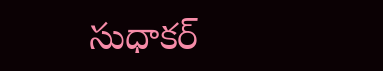సుధాకర్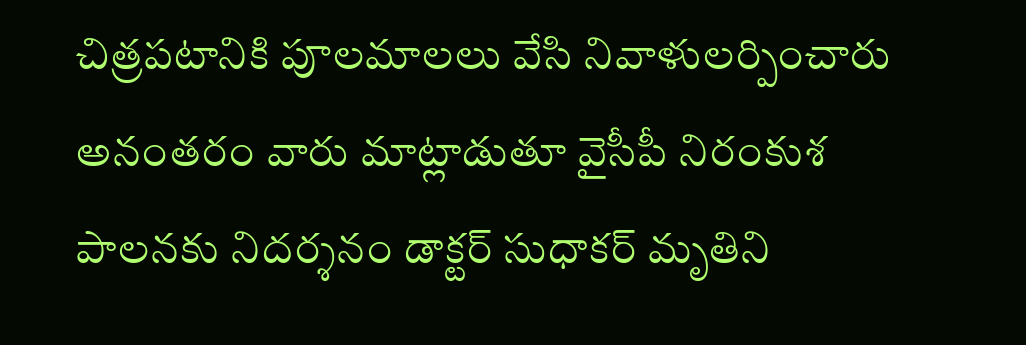చిత్రపటానికి పూలమాలలు వేసి నివాళులర్పించారు అనంతరం వారు మాట్లాడుతూ వైసీపీ నిరంకుశ పాలనకు నిదర్శనం డాక్టర్ సుధాకర్ మృతిని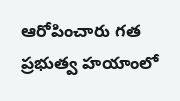ఆరోపించారు గత ప్రభుత్వ హయాంలో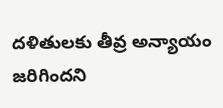దళితులకు తీవ్ర అన్యాయం జరిగిందని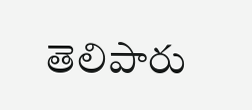తెలిపారు